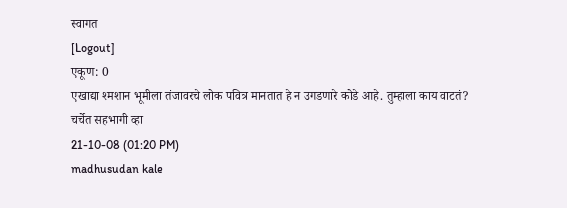स्वागत
[Logout]
एकूण: 0
एखाद्या श्मशान भूमीला तंजावरचे लोक पवित्र मानतात हे न उगडणारे कोडे आहे. तुम्हाला काय वाटतं?
चर्चेत सहभागी व्हा
21-10-08 (01:20 PM)
madhusudan kale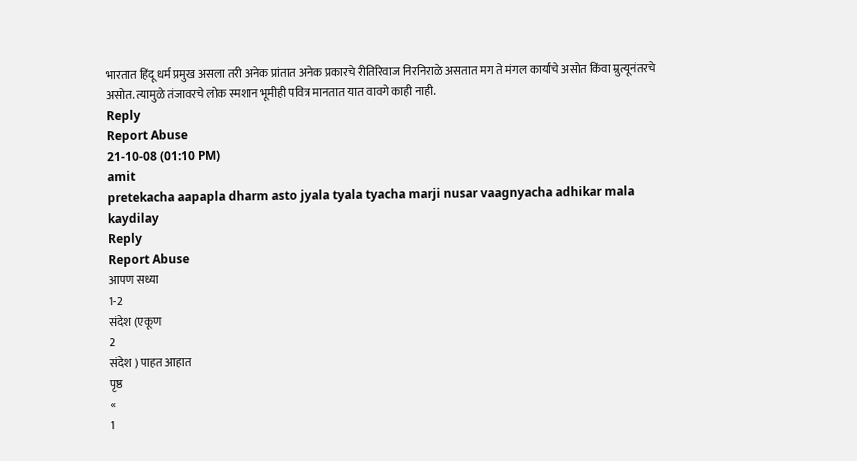भारतात हिंदू धर्म प्रमुख असला तरी अनेक प्रांतात अनेक प्रकारचे रीतिरिवाज निरनिराळे असतात मग ते मंगल कार्यांचे असोत किंवा म्रुत्यूनंतरचे असोत. त्यामुळे तंजावरचे लोक स्मशान भूमीही पवित्र मानतात यात वावगे काही नाही.
Reply
Report Abuse
21-10-08 (01:10 PM)
amit
pretekacha aapapla dharm asto jyala tyala tyacha marji nusar vaagnyacha adhikar mala kaydilay
Reply
Report Abuse
आपण सध्या
1-2
संदेश (एकूण
2
संदेश ) पाहत आहात
पृष्ठ
«
1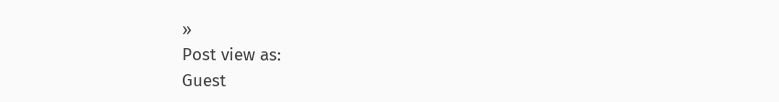»
Post view as:
Guest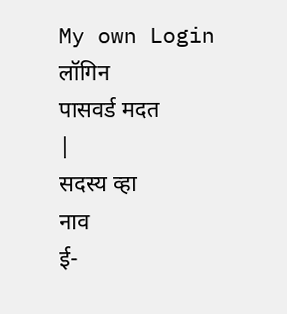My own Login
लॉगिन
पासवर्ड मदत
|
सदस्य व्हा
नाव
ई-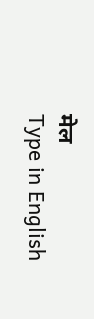मेल
Type in English